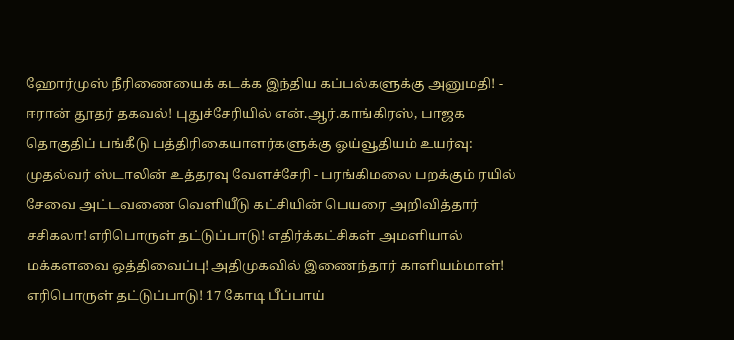ஹோர்முஸ் நீரிணையைக் கடக்க இந்திய கப்பல்களுக்கு அனுமதி! - ஈரான் தூதர் தகவல்! புதுச்சேரியில் என்.ஆர்.காங்கிரஸ், பாஜக தொகுதிப் பங்கீடு பத்திரிகையாளர்களுக்கு ஓய்வூதியம் உயர்வு: முதல்வர் ஸ்டாலின் உத்தரவு வேளச்சேரி - பரங்கிமலை பறக்கும் ரயில் சேவை அட்டவணை வெளியீடு கட்சியின் பெயரை அறிவித்தார் சசிகலா!எரிபொருள் தட்டுப்பாடு! எதிர்க்கட்சிகள் அமளியால் மக்களவை ஒத்திவைப்பு!அதிமுகவில் இணைந்தார் காளியம்மாள்! எரிபொருள் தட்டுப்பாடு! 17 கோடி பீப்பாய்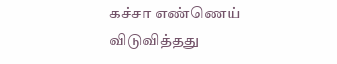கச்சா எண்ணெய் விடுவித்தது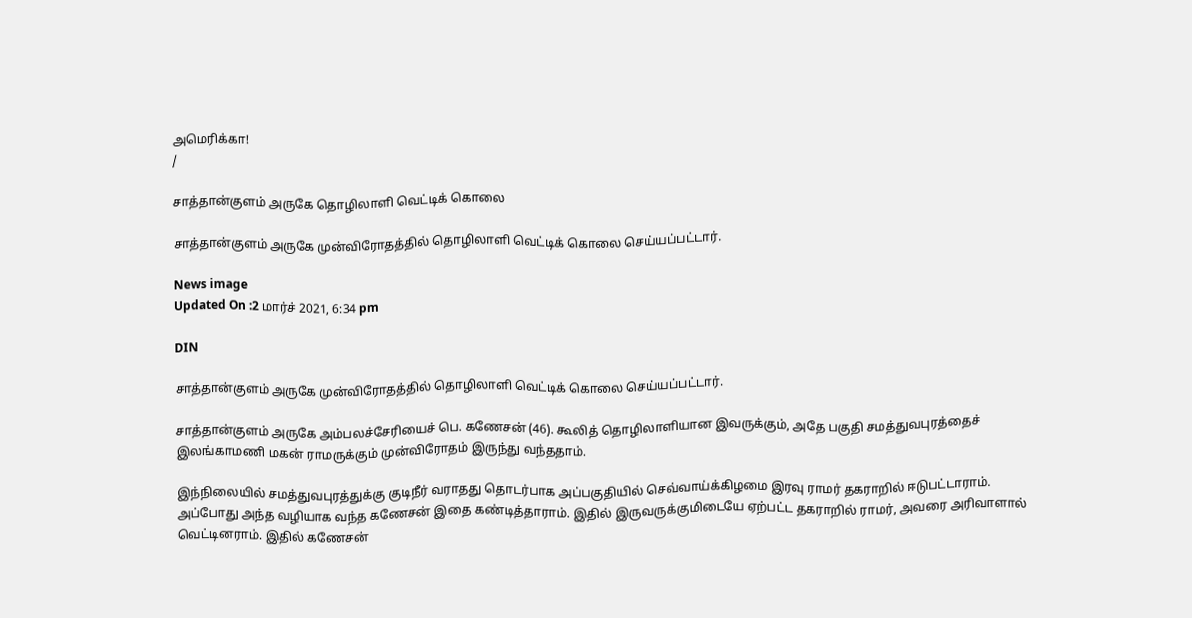அமெரிக்கா!
/

சாத்தான்குளம் அருகே தொழிலாளி வெட்டிக் கொலை

சாத்தான்குளம் அருகே முன்விரோதத்தில் தொழிலாளி வெட்டிக் கொலை செய்யப்பட்டார்.

News image
Updated On :2 மார்ச் 2021, 6:34 pm

DIN

சாத்தான்குளம் அருகே முன்விரோதத்தில் தொழிலாளி வெட்டிக் கொலை செய்யப்பட்டார்.

சாத்தான்குளம் அருகே அம்பலச்சேரியைச் பெ. கணேசன் (46). கூலித் தொழிலாளியான இவருக்கும், அதே பகுதி சமத்துவபுரத்தைச் இலங்காமணி மகன் ராமருக்கும் முன்விரோதம் இருந்து வந்ததாம்.

இந்நிலையில் சமத்துவபுரத்துக்கு குடிநீர் வராதது தொடர்பாக அப்பகுதியில் செவ்வாய்க்கிழமை இரவு ராமர் தகராறில் ஈடுபட்டாராம். அப்போது அந்த வழியாக வந்த கணேசன் இதை கண்டித்தாராம். இதில் இருவருக்குமிடையே ஏற்பட்ட தகராறில் ராமர், அவரை அரிவாளால் வெட்டினராம். இதில் கணேசன்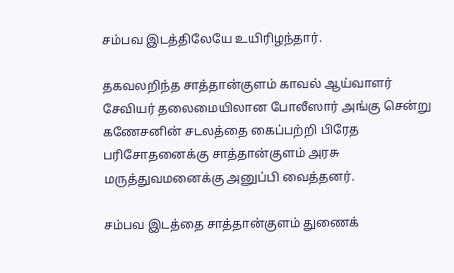சம்பவ இடத்திலேயே உயிரிழந்தார்.

தகவலறிந்த சாத்தான்குளம் காவல் ஆய்வாளர் சேவியர் தலைமையிலான போலீஸார் அங்கு சென்று கணேசனின் சடலத்தை கைப்பற்றி பிரேத பரிசோதனைக்கு சாத்தான்குளம் அரசு மருத்துவமனைக்கு அனுப்பி வைத்தனர்.

சம்பவ இடத்தை சாத்தான்குளம் துணைக்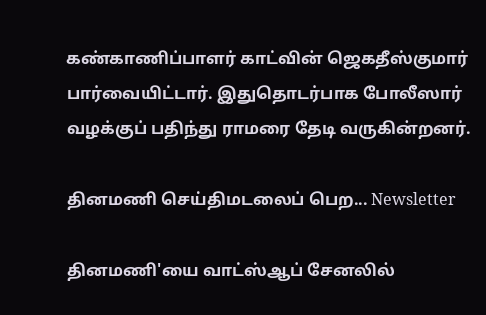கண்காணிப்பாளர் காட்வின் ஜெகதீஸ்குமார் பார்வையிட்டார். இதுதொடர்பாக போலீஸார் வழக்குப் பதிந்து ராமரை தேடி வருகின்றனர்.

தினமணி செய்திமடலைப் பெற... Newsletter

தினமணி'யை வாட்ஸ்ஆப் சேனலில்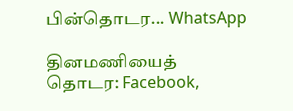பின்தொடர... WhatsApp

தினமணியைத் தொடர: Facebook,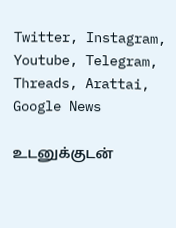Twitter, Instagram, Youtube, Telegram, Threads, Arattai, Google News

உடனுக்குடன்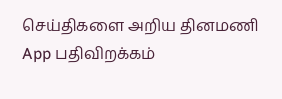செய்திகளை அறிய தினமணி App பதிவிறக்கம்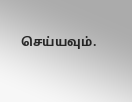செய்யவும்.